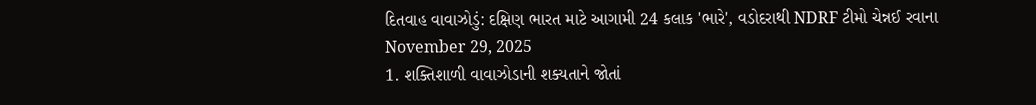દિતવાહ વાવાઝોડું: દક્ષિણ ભારત માટે આગામી 24 કલાક 'ભારે', વડોદરાથી NDRF ટીમો ચેન્નઈ રવાના
November 29, 2025
1. શક્તિશાળી વાવાઝોડાની શક્યતાને જોતાં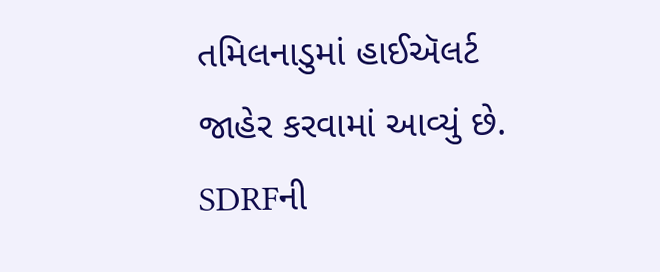તમિલનાડુમાં હાઈઍલર્ટ જાહેર કરવામાં આવ્યું છે. SDRFની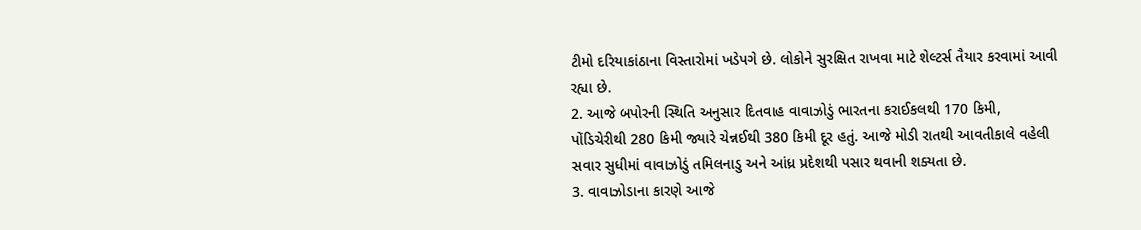ટીમો દરિયાકાંઠાના વિસ્તારોમાં ખડેપગે છે. લોકોને સુરક્ષિત રાખવા માટે શેલ્ટર્સ તૈયાર કરવામાં આવી રહ્યા છે.
2. આજે બપોરની સ્થિતિ અનુસાર દિતવાહ વાવાઝોડું ભારતના કરાઈકલથી 170 કિમી, પોંડિચેરીથી 280 કિમી જ્યારે ચેન્નઈથી 380 કિમી દૂર હતું. આજે મોડી રાતથી આવતીકાલે વહેલી સવાર સુધીમાં વાવાઝોડું તમિલનાડુ અને આંધ્ર પ્રદેશથી પસાર થવાની શક્યતા છે.
3. વાવાઝોડાના કારણે આજે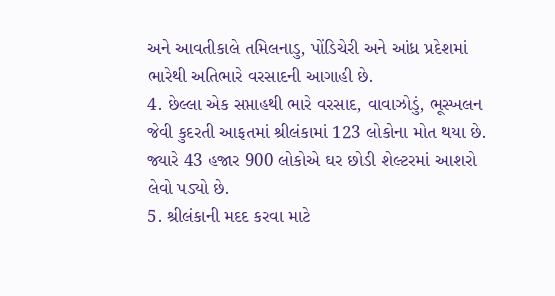અને આવતીકાલે તમિલનાડુ, પોંડિચેરી અને આંધ્ર પ્રદેશમાં ભારેથી અતિભારે વરસાદની આગાહી છે.
4. છેલ્લા એક સપ્તાહથી ભારે વરસાદ, વાવાઝોડું, ભૂસ્ખલન જેવી કુદરતી આફતમાં શ્રીલંકામાં 123 લોકોના મોત થયા છે. જ્યારે 43 હજાર 900 લોકોએ ઘર છોડી શેલ્ટરમાં આશરો લેવો પડ્યો છે.
5. શ્રીલંકાની મદદ કરવા માટે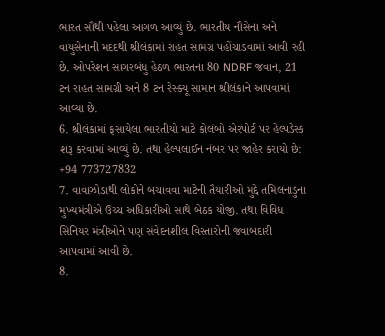ભારત સૌથી પહેલા આગળ આવ્યું છે. ભારતીય નૌસેના અને વાયુસેનાની મદદથી શ્રીલંકામાં રાહત સામગ્ર પહોંચાડવામાં આવી રહી છે. ઓપરેશન સાગરબંધુ હેઠળ ભારતના 80 NDRF જવાન, 21 ટન રાહત સામગ્રી અને 8 ટન રેસ્ક્યૂ સામાન શ્રીલંકાને આપવામાં આવ્યા છે.
6. શ્રીલંકામાં ફસાયેલા ભારતીયો માટે કોલંબો એરપોર્ટ પર હેલ્પડેસ્ક શરૂ કરવામાં આવ્યું છે. તથા હેલ્પલાઈન નંબર પર જાહેર કરાયો છે: +94 773727832
7. વાવાઝોડાથી લોકોને બચાવવા માટેની તૈયારીઓ મુદ્દે તમિલનાડુના મુખ્યમંત્રીએ ઉચ્ચ અધિકારીઓ સાથે બેઠક યોજી. તથા વિવિધ સિનિયર મંત્રીઓને પણ સંવેદનશીલ વિસ્તારોની જવાબદારી આપવામાં આવી છે.
8.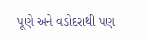પૂણે અને વડોદરાથી પણ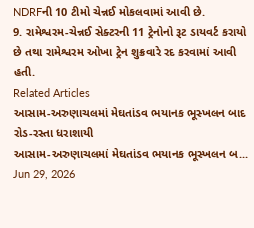NDRFની 10 ટીમો ચેન્નઈ મોકલવામાં આવી છે.
9. રામેશ્વરમ-ચેન્નઈ સેક્ટરની 11 ટ્રેનોનો રૂટ ડાયવર્ટ કરાયો છે તથા રામેશ્વરમ ઓખા ટ્રેન શુક્રવારે રદ કરવામાં આવી હતી.
Related Articles
આસામ-અરુણાચલમાં મેઘતાંડવ ભયાનક ભૂસ્ખલન બાદ રોડ-રસ્તા ધરાશાયી
આસામ-અરુણાચલમાં મેઘતાંડવ ભયાનક ભૂસ્ખલન બ...
Jun 29, 2026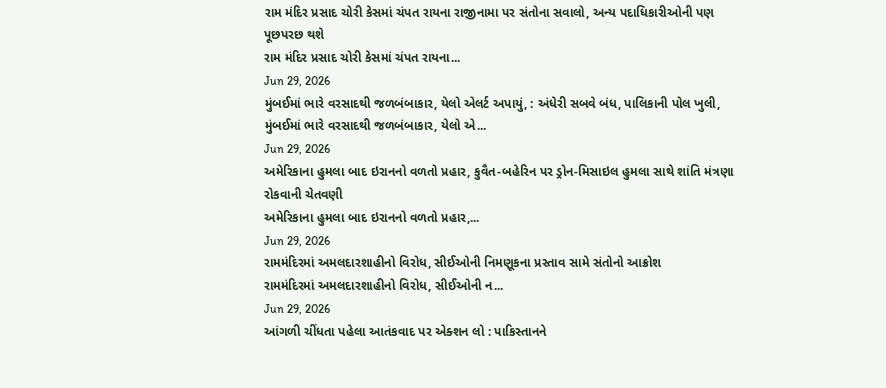રામ મંદિર પ્રસાદ ચોરી કેસમાં ચંપત રાયના રાજીનામા પર સંતોના સવાલો, અન્ય પદાધિકારીઓની પણ પૂછપરછ થશે
રામ મંદિર પ્રસાદ ચોરી કેસમાં ચંપત રાયના...
Jun 29, 2026
મુંબઈમાં ભારે વરસાદથી જળબંબાકાર, યેલો એલર્ટ અપાયું, : અંધેરી સબવે બંધ, પાલિકાની પોલ ખુલી,
મુંબઈમાં ભારે વરસાદથી જળબંબાકાર, યેલો એ...
Jun 29, 2026
અમેરિકાના હુમલા બાદ ઇરાનનો વળતો પ્રહાર, કુવૈત-બહેરિન પર ડ્રોન-મિસાઇલ હુમલા સાથે શાંતિ મંત્રણા રોકવાની ચેતવણી
અમેરિકાના હુમલા બાદ ઇરાનનો વળતો પ્રહાર,...
Jun 29, 2026
રામમંદિરમાં અમલદારશાહીનો વિરોધ, સીઈઓની નિમણૂકના પ્રસ્તાવ સામે સંતોનો આક્રોશ
રામમંદિરમાં અમલદારશાહીનો વિરોધ, સીઈઓની ન...
Jun 29, 2026
આંગળી ચીંધતા પહેલા આતંકવાદ પર એક્શન લો : પાકિસ્તાનને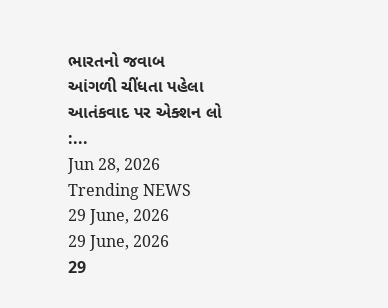ભારતનો જવાબ
આંગળી ચીંધતા પહેલા આતંકવાદ પર એક્શન લો :...
Jun 28, 2026
Trending NEWS
29 June, 2026
29 June, 2026
29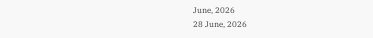June, 2026
28 June, 2026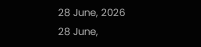28 June, 2026
28 June,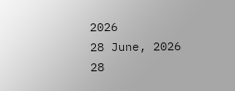2026
28 June, 2026
28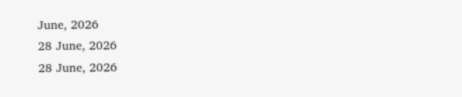June, 2026
28 June, 2026
28 June, 2026